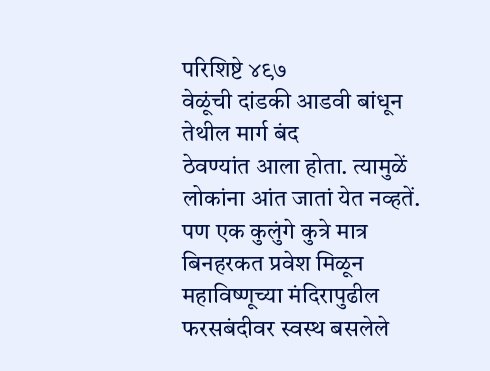परिशिष्टे ४९७
वेळूंची दांडकी आडवी बांधून तेथील मार्ग बंद
ठेवण्यांत आला होता. त्यामुळें लोकांना आंत जातां येत नव्हतें. पण एक कुलुंगे कुत्रे मात्र बिनहरकत प्रवेश मिळून महाविष्णूच्या मंदिरापुढील फरसबंदीवर स्वस्थ बसलेले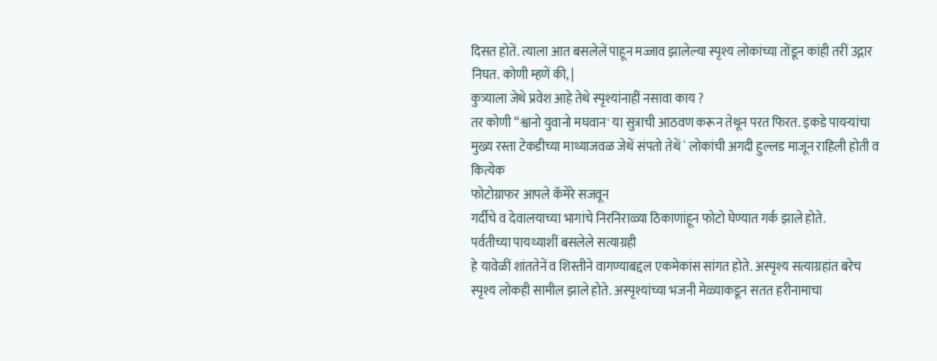दिसत होतें. त्याला आत बसलेलें पाहून मज्जाव झालेल्या स्पृश्य लोकांच्या तोंडून कांही तरीं उद्गार निघत. कोणी म्हणें की, |
कुत्र्याला जेथे प्रवेश आहे तेथे स्पृश्यांनाहीं नसावा काय ?
तर कोणी “श्वानो युवानो मघवान' या सुत्राची आठवण करून तेथून परत फिरत. इकडे पायऱ्यांचा मुख्य रस्ता टेकडीच्या माथ्याजवळ जेथें संपतो तेथें ` लोकांची अगदी हुल्लड माजून राहिली होती व कित्येक
फोटोग्राफर आपले कॅमेरे सजवून
गर्दीचे व देवालयाच्या भागांचे निरनिराळ्या ठिकाणांहून फोटो घेण्यात गर्क झाले होते.
पर्वतीच्या पायथ्याशीं बसलेले सत्याग्रही
हे यावेळीं शांततेनें व शिस्तीने वागण्याबद्दल एकमेकांस सांगत होते. अस्पृश्य सत्याग्रहांत बरेच स्पृश्य लोकही सामील झाले होते. अस्पृश्यांच्या भजनी मेळ्याकडून सतत हरीनामाचा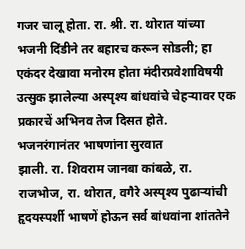गजर चालू होता. रा. श्री. रा. थोरात यांच्या भजनी दिंडीने तर बहारच करून सोडली; हा एकंदर देखावा मनोरम होता मंदीरप्रवेशाविषयी उत्सुक झालेल्या अस्पृश्य बांधवांचे चेहऱ्यावर एक प्रकारचें अभिनव तेज दिसत होते.
भजनरंगानंतर भाषणांना सुरवात
झाली. रा. शिवराम जानबा कांबळे, रा. राजभोज, रा. थोरात, वगैरे अस्पृश्य पुढाऱ्यांची हृदयस्पर्शी भाषणें होऊन सर्व बांधवांना शांततेने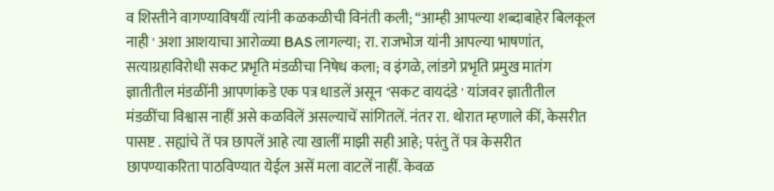व शिस्तीने वागण्याविषयीं त्यांनी कळकळीची विनंती कली; “आम्ही आपल्या शब्दाबाहेर बिलकूल नाही ' अशा आशयाचा आरोळ्या BAS लागल्या; रा. राजभोज यांनी आपल्या भाषणांत, सत्याग्रहाविरोधी सकट प्रभृति मंडळीचा निषेध कला; व इंगळे, लांडगे प्रभृति प्रमुख मातंग ज्ञातीतील मंडळींनी आपणांकडे एक पत्र धाडलें असून "सकट वायदंडे ' यांजवर ज्ञातीतील मंडळींचा विश्वास नाहीं असे कळविलें असल्याचें सांगितलें. नंतर रा. थोरात म्हणाले कीं, केसरीत पासष्ट . सह्यांचे तें पत्र छापलें आहे त्या खालीं माझी सही आहे; परंतु तें पत्र केसरीत छापण्याकरिता पाठविण्यात येईल असें मला वाटलें नाहीं. केवळ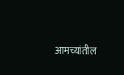आमच्यांतील